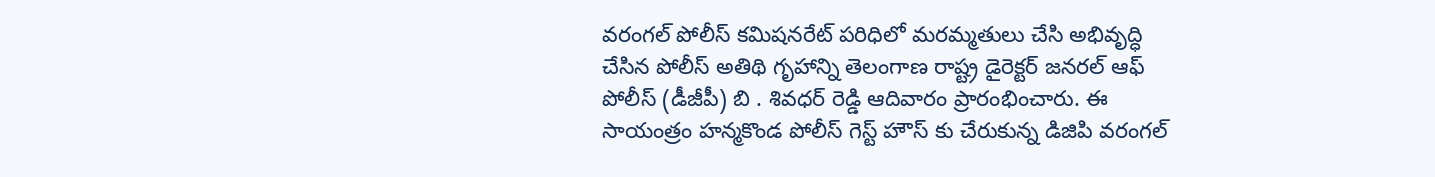వరంగల్ పోలీస్ కమిషనరేట్ పరిధిలో మరమ్మతులు చేసి అభివృద్ధి చేసిన పోలీస్ అతిథి గృహాన్ని తెలంగాణ రాష్ట్ర డైరెక్టర్ జనరల్ ఆఫ్ పోలీస్ (డీజీపీ) బి . శివధర్ రెడ్డి ఆదివారం ప్రారంభించారు. ఈ సాయంత్రం హన్మకొండ పోలీస్ గెస్ట్ హౌస్ కు చేరుకున్న డిజిపి వరంగల్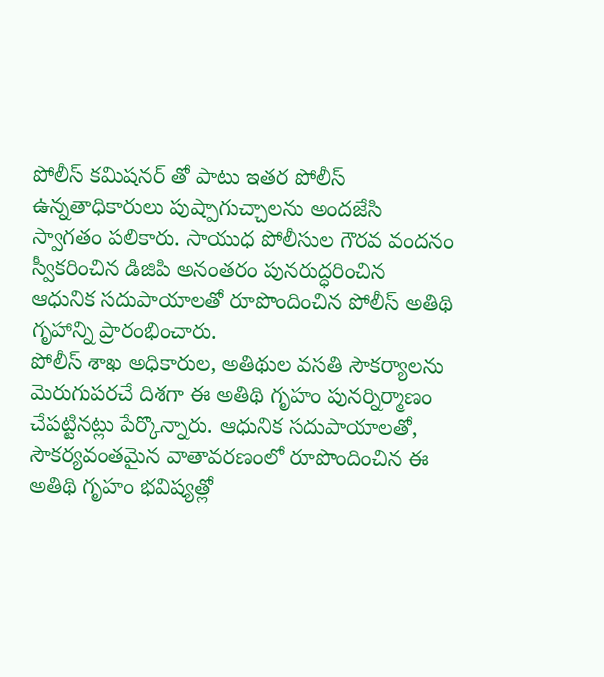పోలీస్ కమిషనర్ తో పాటు ఇతర పోలీస్ ఉన్నతాధికారులు పుష్పాగుచ్చాలను అందజేసి స్వాగతం పలికారు. సాయుధ పోలీసుల గౌరవ వందనం స్వీకరించిన డిజిపి అనంతరం పునరుద్ధరించిన ఆధునిక సదుపాయాలతో రూపొందించిన పోలీస్ అతిథి గృహాన్ని ప్రారంభించారు.
పోలీస్ శాఖ అధికారుల, అతిథుల వసతి సౌకర్యాలను మెరుగుపరచే దిశగా ఈ అతిథి గృహం పునర్నిర్మాణం చేపట్టినట్లు పేర్కొన్నారు. ఆధునిక సదుపాయాలతో, సౌకర్యవంతమైన వాతావరణంలో రూపొందించిన ఈ అతిథి గృహం భవిష్యత్లో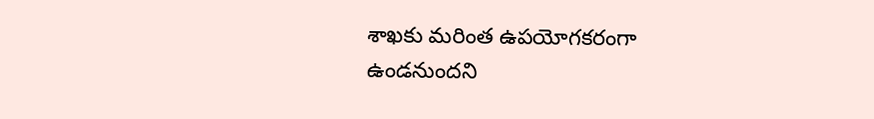శాఖకు మరింత ఉపయోగకరంగా ఉండనుందని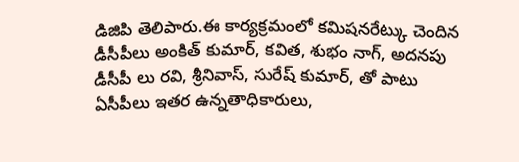డిజిపి తెలిపారు.ఈ కార్యక్రమంలో కమిషనరేట్కు చెందిన డీసీపీలు అంకిత్ కుమార్, కవిత, శుభం నాగ్, అదనపు డీసీపీ లు రవి, శ్రీనివాస్, సురేష్ కుమార్, తో పాటు ఏసీపీలు ఇతర ఉన్నతాధికారులు,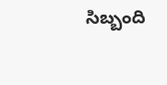సిబ్బంది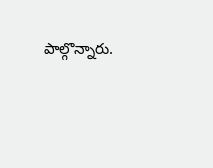పాల్గొన్నారు.